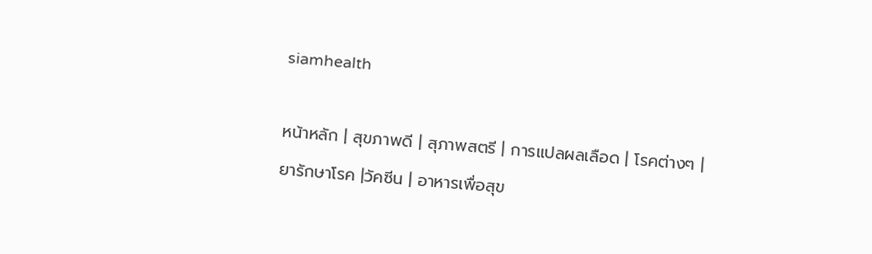siamhealth

หน้าหลัก | สุขภาพดี | สุภาพสตรี | การแปลผลเลือด | โรคต่างๆ | ยารักษาโรค |วัคซีน | อาหารเพื่อสุข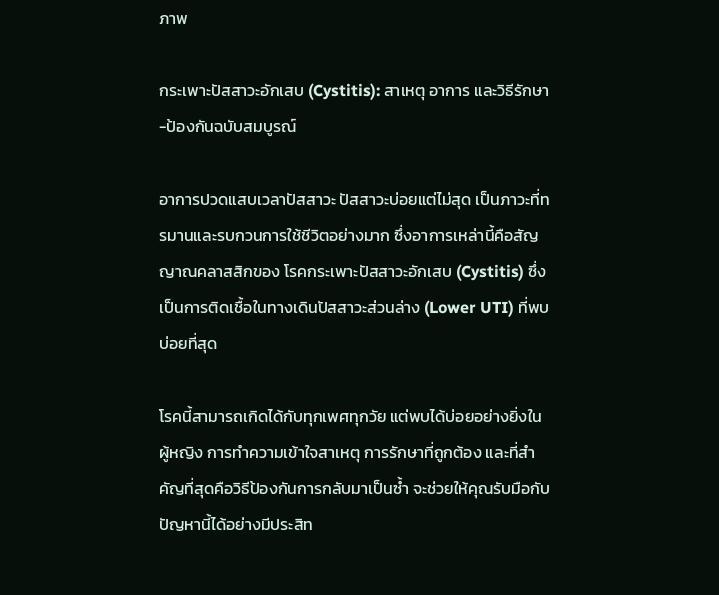ภาพ

กระเพาะปัสสาวะอักเสบ (Cystitis): สาเหตุ อาการ และวิธีรักษา-ป้องกันฉบับสมบูรณ์

อาการปวดแสบเวลาปัสสาวะ ปัสสาวะบ่อยแต่ไม่สุด เป็นภาวะที่ทรมานและรบกวนการใช้ชีวิตอย่างมาก ซึ่งอาการเหล่านี้คือสัญญาณคลาสสิกของ โรคกระเพาะปัสสาวะอักเสบ (Cystitis) ซึ่งเป็นการติดเชื้อในทางเดินปัสสาวะส่วนล่าง (Lower UTI) ที่พบบ่อยที่สุด

โรคนี้สามารถเกิดได้กับทุกเพศทุกวัย แต่พบได้บ่อยอย่างยิ่งในผู้หญิง การทำความเข้าใจสาเหตุ การรักษาที่ถูกต้อง และที่สำคัญที่สุดคือวิธีป้องกันการกลับมาเป็นซ้ำ จะช่วยให้คุณรับมือกับปัญหานี้ได้อย่างมีประสิท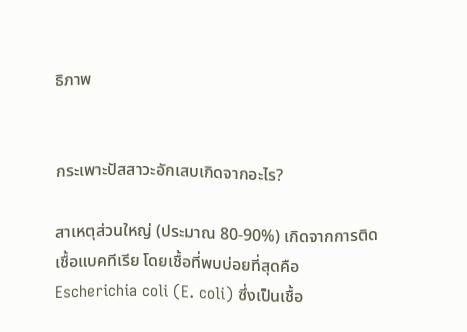ธิภาพ


กระเพาะปัสสาวะอักเสบเกิดจากอะไร?

สาเหตุส่วนใหญ่ (ประมาณ 80-90%) เกิดจากการติดเชื้อแบคทีเรีย โดยเชื้อที่พบบ่อยที่สุดคือ Escherichia coli (E. coli) ซึ่งเป็นเชื้อ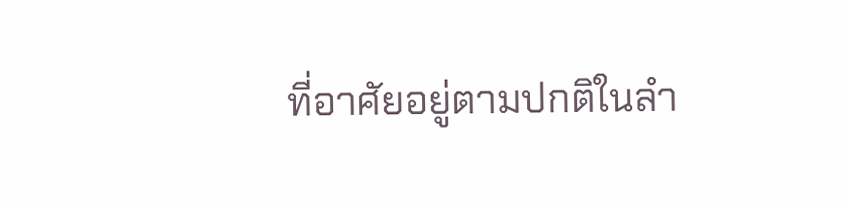ที่อาศัยอยู่ตามปกติในลำ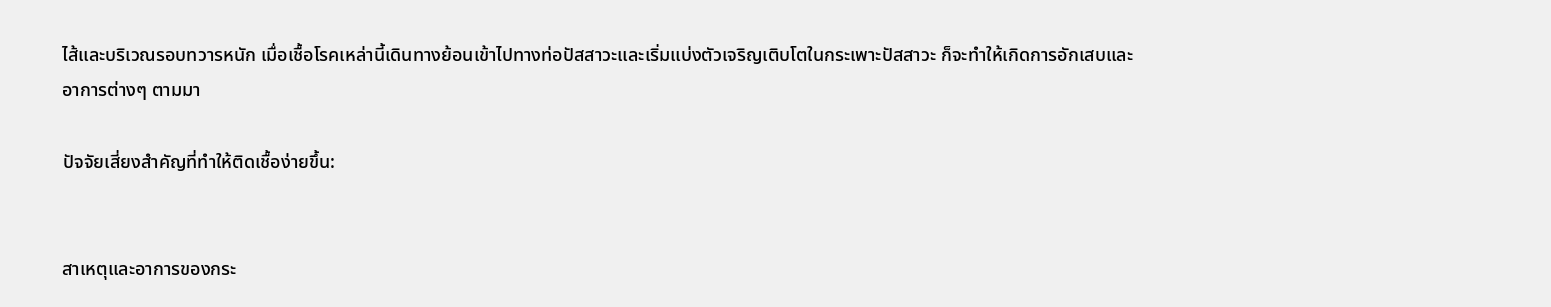ไส้และบริเวณรอบทวารหนัก เมื่อเชื้อโรคเหล่านี้เดินทางย้อนเข้าไปทางท่อปัสสาวะและเริ่มแบ่งตัวเจริญเติบโตในกระเพาะปัสสาวะ ก็จะทำให้เกิดการอักเสบและอาการต่างๆ ตามมา

ปัจจัยเสี่ยงสำคัญที่ทำให้ติดเชื้อง่ายขึ้น:


สาเหตุและอาการของกระ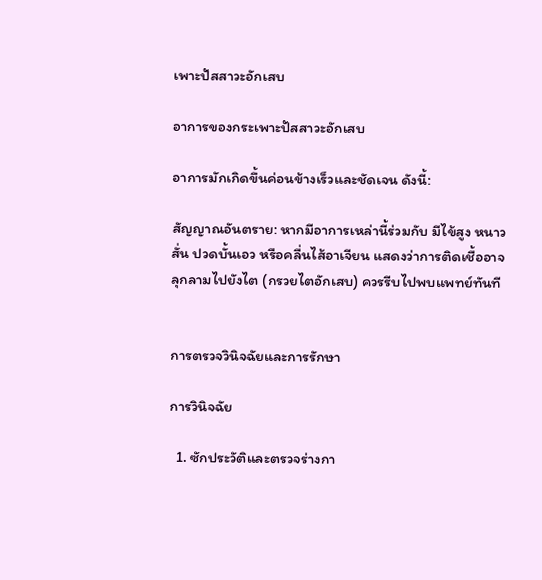เพาะปัสสาวะอักเสบ

อาการของกระเพาะปัสสาวะอักเสบ

อาการมักเกิดขึ้นค่อนข้างเร็วและชัดเจน ดังนี้:

สัญญาณอันตราย: หากมีอาการเหล่านี้ร่วมกับ มีไข้สูง หนาวสั่น ปวดบั้นเอว หรือคลื่นไส้อาเจียน แสดงว่าการติดเชื้ออาจลุกลามไปยังไต (กรวยไตอักเสบ) ควรรีบไปพบแพทย์ทันที


การตรวจวินิจฉัยและการรักษา

การวินิจฉัย

  1. ซักประวัติและตรวจร่างกา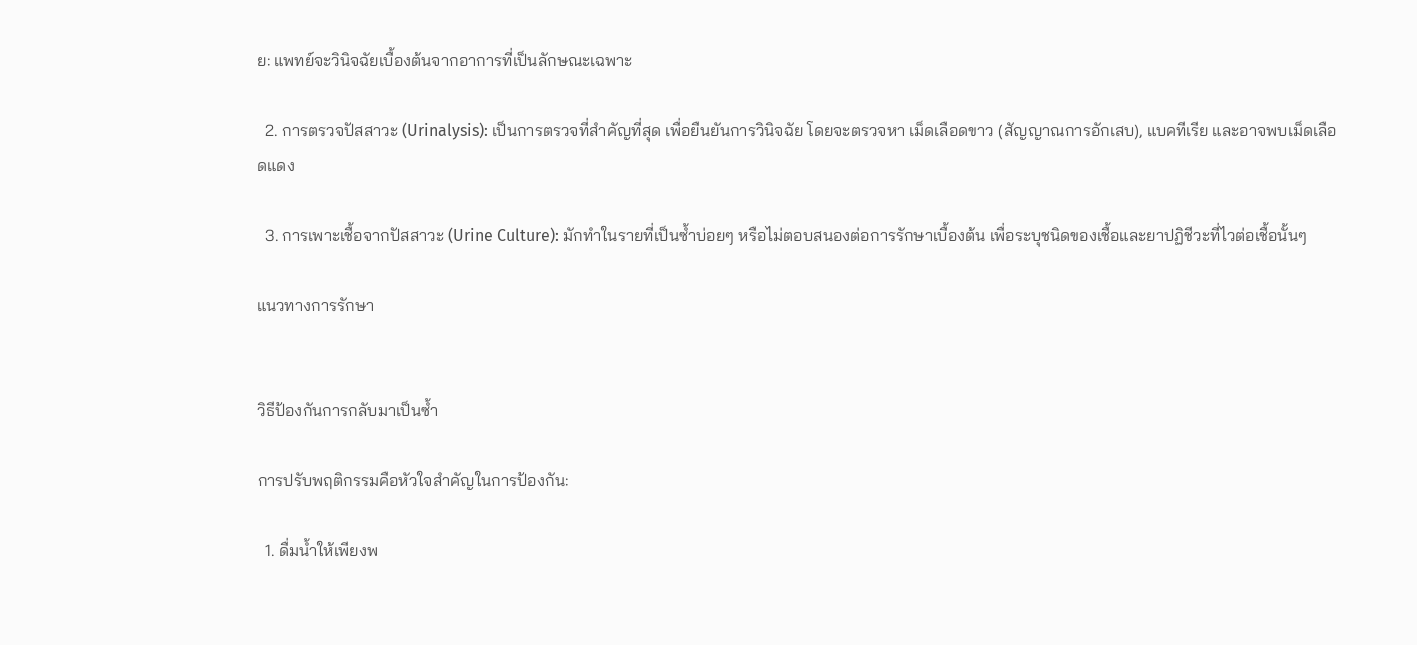ย: แพทย์จะวินิจฉัยเบื้องต้นจากอาการที่เป็นลักษณะเฉพาะ

  2. การตรวจปัสสาวะ (Urinalysis): เป็นการตรวจที่สำคัญที่สุด เพื่อยืนยันการวินิจฉัย โดยจะตรวจหา เม็ดเลือดขาว (สัญญาณการอักเสบ), แบคทีเรีย และอาจพบเม็ดเลือดแดง

  3. การเพาะเชื้อจากปัสสาวะ (Urine Culture): มักทำในรายที่เป็นซ้ำบ่อยๆ หรือไม่ตอบสนองต่อการรักษาเบื้องต้น เพื่อระบุชนิดของเชื้อและยาปฏิชีวะที่ไวต่อเชื้อนั้นๆ

แนวทางการรักษา


วิธีป้องกันการกลับมาเป็นซ้ำ

การปรับพฤติกรรมคือหัวใจสำคัญในการป้องกัน:

  1. ดื่มน้ำให้เพียงพ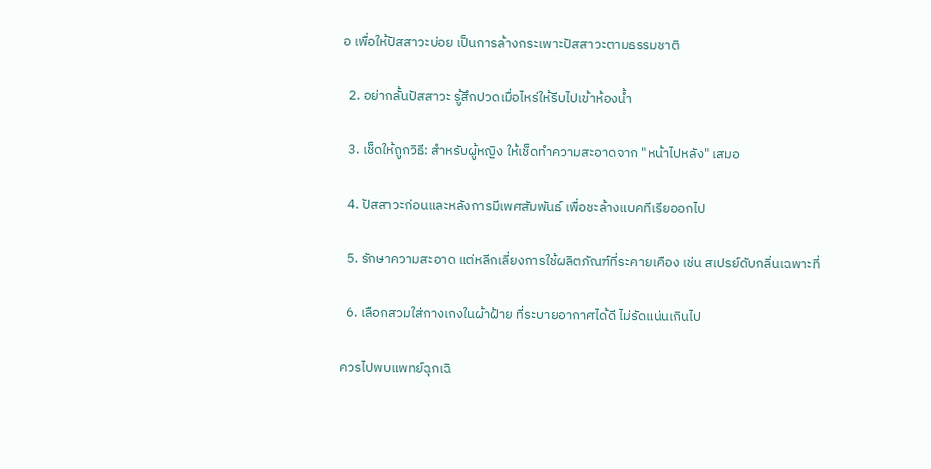อ เพื่อให้ปัสสาวะบ่อย เป็นการล้างกระเพาะปัสสาวะตามธรรมชาติ

  2. อย่ากลั้นปัสสาวะ รู้สึกปวดเมื่อไหร่ให้รีบไปเข้าห้องน้ำ

  3. เช็ดให้ถูกวิธี: สำหรับผู้หญิง ให้เช็ดทำความสะอาดจาก "หน้าไปหลัง" เสมอ

  4. ปัสสาวะก่อนและหลังการมีเพศสัมพันธ์ เพื่อชะล้างแบคทีเรียออกไป

  5. รักษาความสะอาด แต่หลีกเลี่ยงการใช้ผลิตภัณฑ์ที่ระคายเคือง เช่น สเปรย์ดับกลิ่นเฉพาะที่

  6. เลือกสวมใส่กางเกงในผ้าฝ้าย ที่ระบายอากาศได้ดี ไม่รัดแน่นเกินไป

ควรไปพบแพทย์ฉุกเฉิ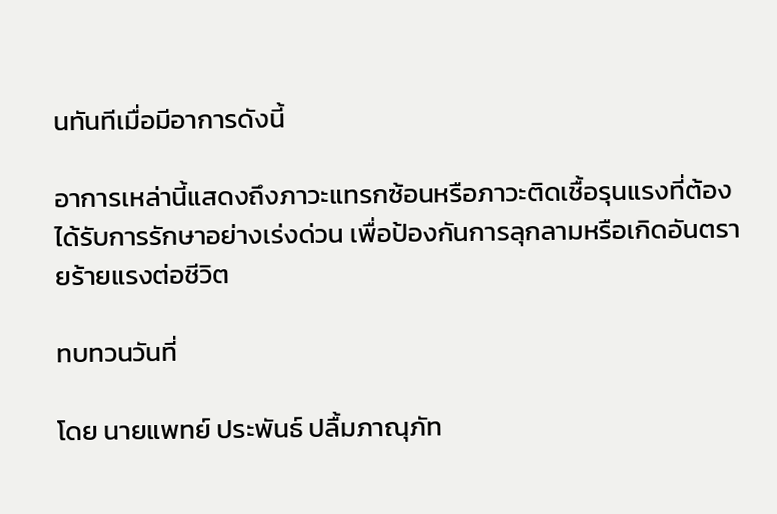นทันทีเมื่อมีอาการดังนี้

อาการเหล่านี้แสดงถึงภาวะแทรกซ้อนหรือภาวะติดเชื้อรุนแรงที่ต้องได้รับการรักษาอย่างเร่งด่วน เพื่อป้องกันการลุกลามหรือเกิดอันตรายร้ายแรงต่อชีวิต

ทบทวนวันที่

โดย นายแพทย์ ประพันธ์ ปลื้มภาณุภัท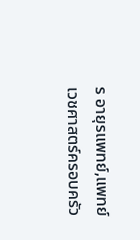ร อายุรแพทย์,แพทย์เวชศาสตร์ครอบครัว